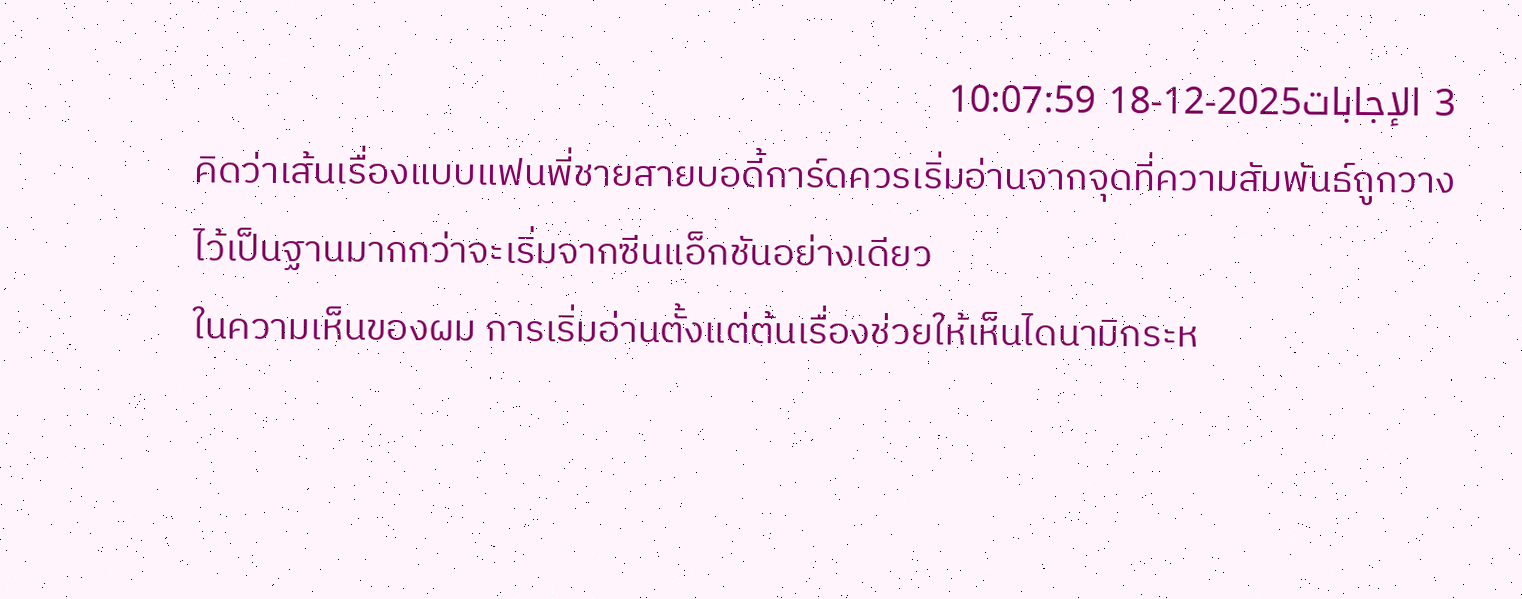3 الإجابات2025-12-18 10:07:59
คิดว่าเส้นเรื่องแบบแฟนพี่ชายสายบอดี้การ์ดควรเริ่มอ่านจากจุดที่ความสัมพันธ์ถูกวางไว้เป็นฐานมากกว่าจะเริ่มจากซีนแอ็กชันอย่างเดียว
ในความเห็นของผม การเริ่มอ่านตั้งแต่ต้นเรื่องช่วยให้เห็นไดนามิกระห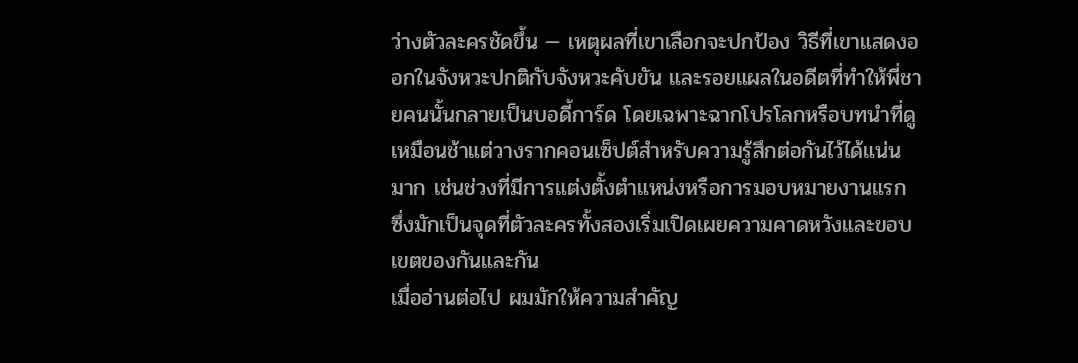ว่างตัวละครชัดขึ้น — เหตุผลที่เขาเลือกจะปกป้อง วิธีที่เขาแสดงออกในจังหวะปกติกับจังหวะคับขัน และรอยแผลในอดีตที่ทำให้พี่ชายคนนั้นกลายเป็นบอดี้การ์ด โดยเฉพาะฉากโปรโลกหรือบทนำที่ดูเหมือนช้าแต่วางรากคอนเซ็ปต์สำหรับความรู้สึกต่อกันไว้ได้แน่นมาก เช่นช่วงที่มีการแต่งตั้งตำแหน่งหรือการมอบหมายงานแรก ซึ่งมักเป็นจุดที่ตัวละครทั้งสองเริ่มเปิดเผยความคาดหวังและขอบเขตของกันและกัน
เมื่ออ่านต่อไป ผมมักให้ความสำคัญ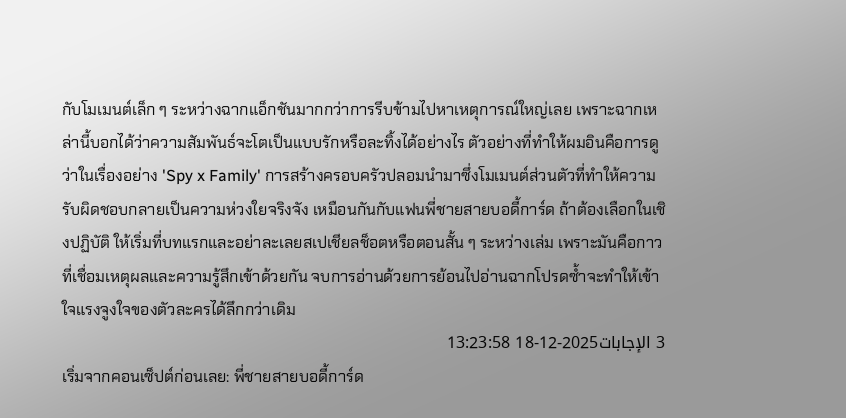กับโมเมนต์เล็ก ๆ ระหว่างฉากแอ็กชันมากกว่าการรีบข้ามไปหาเหตุการณ์ใหญ่เลย เพราะฉากเหล่านี้บอกได้ว่าความสัมพันธ์จะโตเป็นแบบรักหรือละทิ้งได้อย่างไร ตัวอย่างที่ทำให้ผมอินคือการดูว่าในเรื่องอย่าง 'Spy x Family' การสร้างครอบครัวปลอมนำมาซึ่งโมเมนต์ส่วนตัวที่ทำให้ความรับผิดชอบกลายเป็นความห่วงใยจริงจัง เหมือนกันกับแฟนพี่ชายสายบอดี้การ์ด ถ้าต้องเลือกในเชิงปฏิบัติ ให้เริ่มที่บทแรกและอย่าละเลยสเปเชียลช็อตหรือตอนสั้น ๆ ระหว่างเล่ม เพราะมันคือกาวที่เชื่อมเหตุผลและความรู้สึกเข้าด้วยกัน จบการอ่านด้วยการย้อนไปอ่านฉากโปรดซ้ำจะทำให้เข้าใจแรงจูงใจของตัวละครได้ลึกกว่าเดิม
3 الإجابات2025-12-18 13:23:58
เริ่มจากคอนเซ็ปต์ก่อนเลย: พี่ชายสายบอดี้การ์ด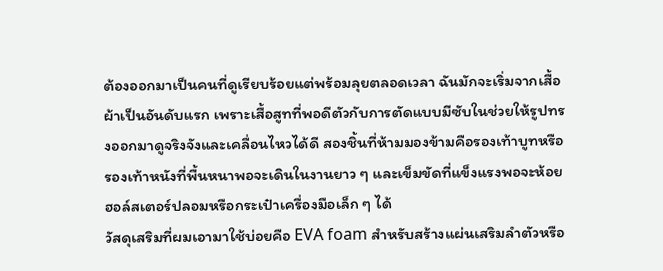ต้องออกมาเป็นคนที่ดูเรียบร้อยแต่พร้อมลุยตลอดเวลา ฉันมักจะเริ่มจากเสื้อผ้าเป็นอันดับแรก เพราะเสื้อสูทที่พอดีตัวกับการตัดแบบมีซับในช่วยให้รูปทรงออกมาดูจริงจังและเคลื่อนไหวได้ดี สองชิ้นที่ห้ามมองข้ามคือรองเท้าบูทหรือรองเท้าหนังที่พื้นหนาพอจะเดินในงานยาว ๆ และเข็มขัดที่แข็งแรงพอจะห้อยฮอล์สเตอร์ปลอมหรือกระเป๋าเครื่องมือเล็ก ๆ ได้
วัสดุเสริมที่ผมเอามาใช้บ่อยคือ EVA foam สำหรับสร้างแผ่นเสริมลำตัวหรือ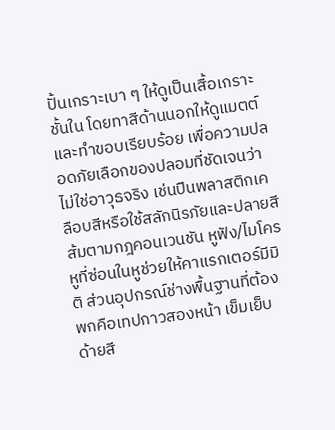ปั้นเกราะเบา ๆ ให้ดูเป็นเสื้อเกราะชั้นใน โดยทาสีด้านนอกให้ดูแมตต์และทำขอบเรียบร้อย เพื่อความปลอดภัยเลือกของปลอมที่ชัดเจนว่าไม่ใช่อาวุธจริง เช่นปืนพลาสติกเคลือบสีหรือใช้สลักนิรภัยและปลายสีส้มตามกฎคอนเวนชัน หูฟัง/ไมโครหูที่ซ่อนในหูช่วยให้คาแรกเตอร์มีมิติ ส่วนอุปกรณ์ช่างพื้นฐานที่ต้องพกคือเทปกาวสองหน้า เข็มเย็บ ด้ายสี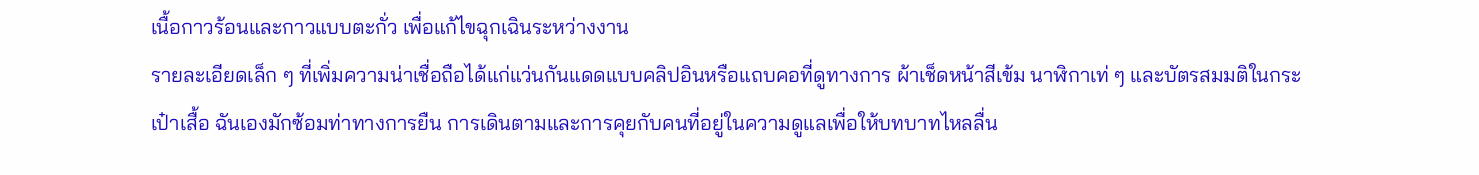เนื้อกาวร้อนและกาวแบบตะกั่ว เพื่อแก้ไขฉุกเฉินระหว่างงาน
รายละเอียดเล็ก ๆ ที่เพิ่มความน่าเชื่อถือได้แก่แว่นกันแดดแบบคลิปอินหรือแถบคอที่ดูทางการ ผ้าเช็ดหน้าสีเข้ม นาฬิกาเท่ ๆ และบัตรสมมติในกระเป๋าเสื้อ ฉันเองมักซ้อมท่าทางการยืน การเดินตามและการคุยกับคนที่อยู่ในความดูแลเพื่อให้บทบาทไหลลื่น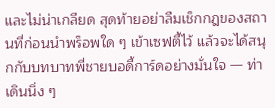และไม่น่าเกลียด สุดท้ายอย่าลืมเช็กกฎของสถานที่ก่อนนำพร็อพใด ๆ เข้าเซฟตี้ไว้ แล้วจะได้สนุกกับบทบาทพี่ชายบอดี้การ์ดอย่างมั่นใจ — ท่าเดินนิ่ง ๆ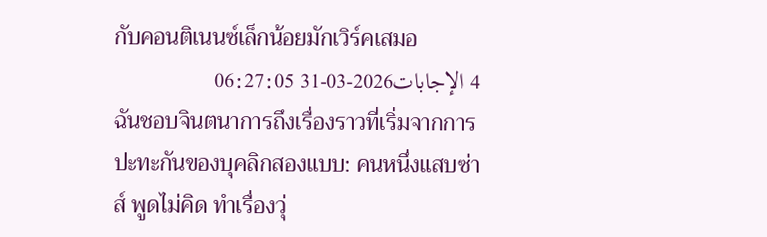กับคอนติเนนซ์เล็กน้อยมักเวิร์คเสมอ
4 الإجابات2026-03-31 06:27:05
ฉันชอบจินตนาการถึงเรื่องราวที่เริ่มจากการปะทะกันของบุคลิกสองแบบ: คนหนึ่งแสบซ่าส์ พูดไม่คิด ทำเรื่องวุ่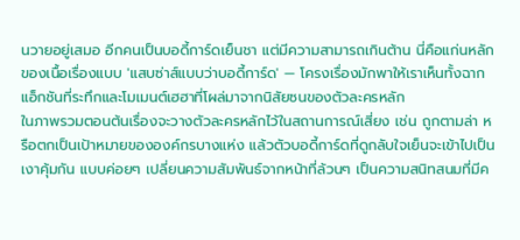นวายอยู่เสมอ อีกคนเป็นบอดี้การ์ดเย็นชา แต่มีความสามารถเกินต้าน นี่คือแก่นหลักของเนื้อเรื่องแบบ 'แสบซ่าส์แบบว่าบอดี้การ์ด' — โครงเรื่องมักพาให้เราเห็นทั้งฉากแอ็กชันที่ระทึกและโมเมนต์เฮฮาที่โผล่มาจากนิสัยซนของตัวละครหลัก
ในภาพรวมตอนต้นเรื่องจะวางตัวละครหลักไว้ในสถานการณ์เสี่ยง เช่น ถูกตามล่า หรือตกเป็นเป้าหมายขององค์กรบางแห่ง แล้วตัวบอดี้การ์ดที่ดูกลับใจเย็นจะเข้าไปเป็นเงาคุ้มกัน แบบค่อยๆ เปลี่ยนความสัมพันธ์จากหน้าที่ล้วนๆ เป็นความสนิทสนมที่มีค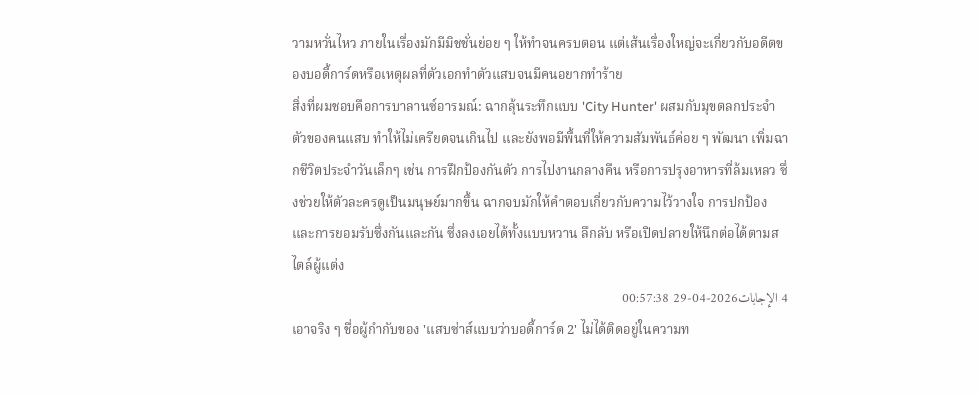วามหวั่นไหว ภายในเรื่องมักมีมิชชั่นย่อย ๆ ให้ทำจนครบตอน แต่เส้นเรื่องใหญ่จะเกี่ยวกับอดีตของบอดี้การ์ดหรือเหตุผลที่ตัวเอกทำตัวแสบจนมีคนอยากทำร้าย
สิ่งที่ผมชอบคือการบาลานซ์อารมณ์: ฉากลุ้นระทึกแบบ 'City Hunter' ผสมกับมุขตลกประจำตัวของคนแสบ ทำให้ไม่เครียดจนเกินไป และยังพอมีพื้นที่ให้ความสัมพันธ์ค่อย ๆ พัฒนา เพิ่มฉากชีวิตประจำวันเล็กๆ เช่น การฝึกป้องกันตัว การไปงานกลางคืน หรือการปรุงอาหารที่ล้มเหลว ซึ่งช่วยให้ตัวละครดูเป็นมนุษย์มากขึ้น ฉากจบมักให้คำตอบเกี่ยวกับความไว้วางใจ การปกป้อง และการยอมรับซึ่งกันและกัน ซึ่งลงเอยได้ทั้งแบบหวาน ลึกลับ หรือเปิดปลายให้นึกต่อได้ตามสไตล์ผู้แต่ง
4 الإجابات2026-04-29 00:57:38
เอาจริง ๆ ชื่อผู้กำกับของ 'แสบซ่าส์แบบว่าบอดี้การ์ด 2' ไม่ได้ติดอยู่ในความท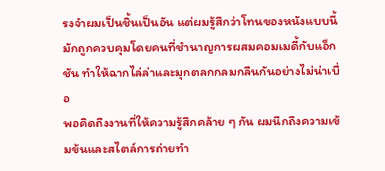รงจำผมเป็นชิ้นเป็นอัน แต่ผมรู้สึกว่าโทนของหนังแบบนี้มักถูกควบคุมโดยคนที่ชำนาญการผสมคอมเมดี้กับแอ็กชัน ทำให้ฉากไล่ล่าและมุกตลกกลมกลืนกันอย่างไม่น่าเบื่อ
พอคิดถึงงานที่ให้ความรู้สึกคล้าย ๆ กัน ผมนึกถึงความเข้มข้นและสไตล์การถ่ายทำ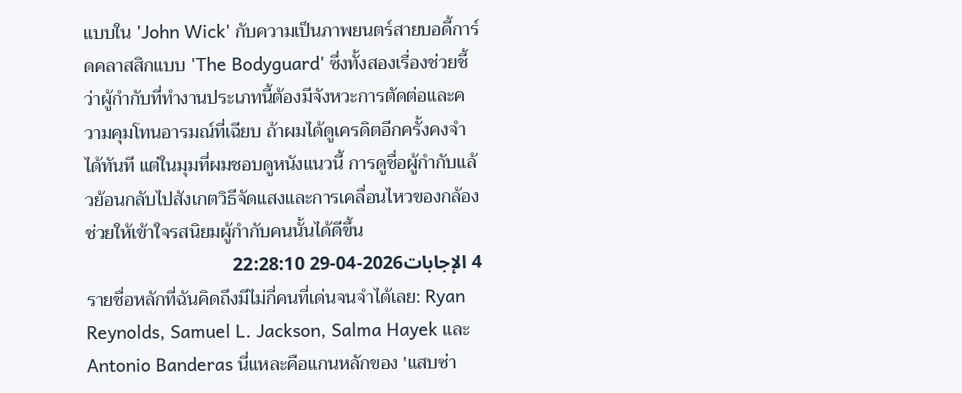แบบใน 'John Wick' กับความเป็นภาพยนตร์สายบอดี้การ์ดคลาสสิกแบบ 'The Bodyguard' ซึ่งทั้งสองเรื่องช่วยชี้ว่าผู้กำกับที่ทำงานประเภทนี้ต้องมีจังหวะการตัดต่อและความคุมโทนอารมณ์ที่เฉียบ ถ้าผมได้ดูเครดิตอีกครั้งคงจำได้ทันที แต่ในมุมที่ผมชอบดูหนังแนวนี้ การดูชื่อผู้กำกับแล้วย้อนกลับไปสังเกตวิธีจัดแสงและการเคลื่อนไหวของกล้องช่วยให้เข้าใจรสนิยมผู้กำกับคนนั้นได้ดีขึ้น
4 الإجابات2026-04-29 22:28:10
รายชื่อหลักที่ฉันคิดถึงมีไม่กี่คนที่เด่นจนจำได้เลย: Ryan Reynolds, Samuel L. Jackson, Salma Hayek และ Antonio Banderas นี่แหละคือแกนหลักของ 'แสบซ่า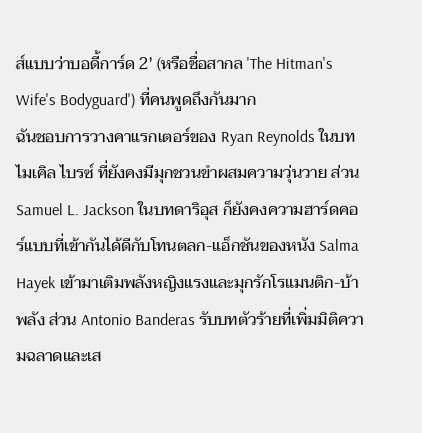ส์แบบว่าบอดี้การ์ด 2' (หรือชื่อสากล 'The Hitman's Wife's Bodyguard') ที่คนพูดถึงกันมาก
ฉันชอบการวางคาแรกเตอร์ของ Ryan Reynolds ในบทไมเคิล ไบรซ์ ที่ยังคงมีมุกชวนขำผสมความวุ่นวาย ส่วน Samuel L. Jackson ในบทดาริอุส ก็ยังคงความฮาร์ดคอร์แบบที่เข้ากันได้ดีกับโทนตลก-แอ็กชันของหนัง Salma Hayek เข้ามาเติมพลังหญิงแรงและมุกรักโรแมนติก-บ้าพลัง ส่วน Antonio Banderas รับบทตัวร้ายที่เพิ่มมิติความฉลาดและเส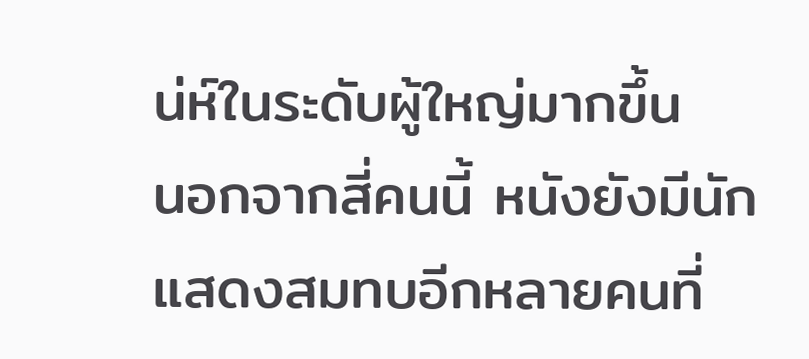น่ห์ในระดับผู้ใหญ่มากขึ้น
นอกจากสี่คนนี้ หนังยังมีนักแสดงสมทบอีกหลายคนที่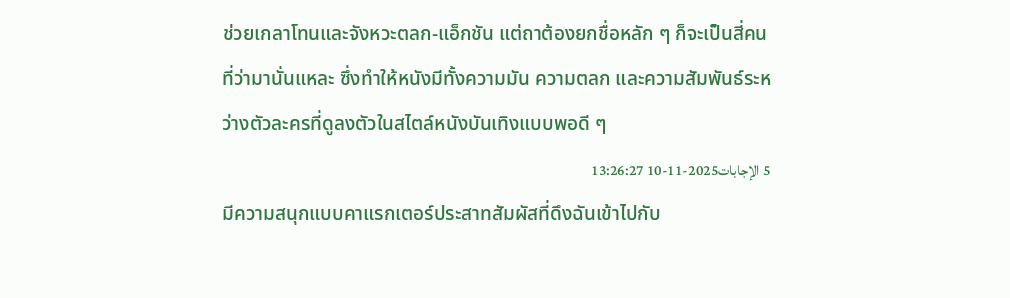ช่วยเกลาโทนและจังหวะตลก-แอ็กชัน แต่ถาต้องยกชื่อหลัก ๆ ก็จะเป็นสี่คนที่ว่ามานั่นแหละ ซึ่งทำให้หนังมีทั้งความมัน ความตลก และความสัมพันธ์ระหว่างตัวละครที่ดูลงตัวในสไตล์หนังบันเทิงแบบพอดี ๆ
5 الإجابات2025-11-10 13:26:27
มีความสนุกแบบคาแรกเตอร์ประสาทสัมผัสที่ดึงฉันเข้าไปกับ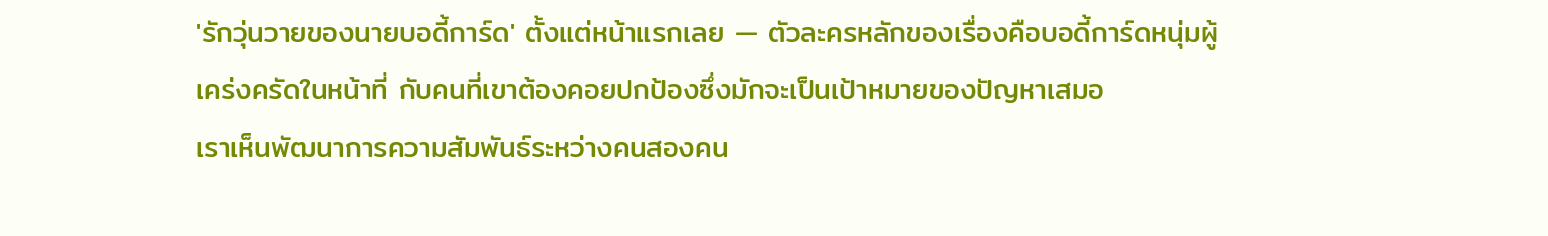'รักวุ่นวายของนายบอดี้การ์ด' ตั้งแต่หน้าแรกเลย — ตัวละครหลักของเรื่องคือบอดี้การ์ดหนุ่มผู้เคร่งครัดในหน้าที่ กับคนที่เขาต้องคอยปกป้องซึ่งมักจะเป็นเป้าหมายของปัญหาเสมอ
เราเห็นพัฒนาการความสัมพันธ์ระหว่างคนสองคน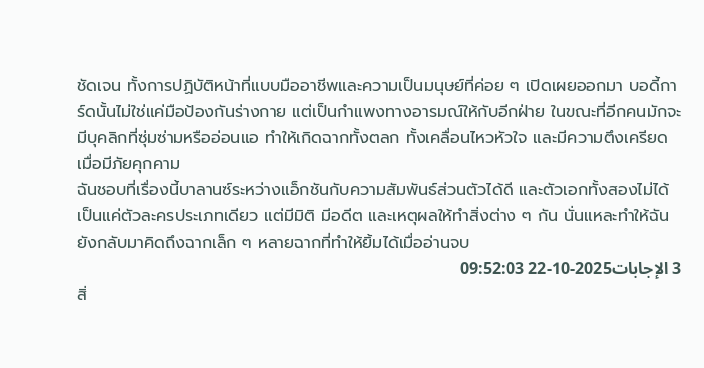ชัดเจน ทั้งการปฏิบัติหน้าที่แบบมืออาชีพและความเป็นมนุษย์ที่ค่อย ๆ เปิดเผยออกมา บอดี้การ์ดนั้นไม่ใช่แค่มือป้องกันร่างกาย แต่เป็นกำแพงทางอารมณ์ให้กับอีกฝ่าย ในขณะที่อีกคนมักจะมีบุคลิกที่ซุ่มซ่ามหรืออ่อนแอ ทำให้เกิดฉากทั้งตลก ทั้งเคลื่อนไหวหัวใจ และมีความตึงเครียดเมื่อมีภัยคุกคาม
ฉันชอบที่เรื่องนี้บาลานซ์ระหว่างแอ็กชันกับความสัมพันธ์ส่วนตัวได้ดี และตัวเอกทั้งสองไม่ได้เป็นแค่ตัวละครประเภทเดียว แต่มีมิติ มีอดีต และเหตุผลให้ทำสิ่งต่าง ๆ กัน นั่นแหละทำให้ฉันยังกลับมาคิดถึงฉากเล็ก ๆ หลายฉากที่ทำให้ยิ้มได้เมื่ออ่านจบ
3 الإجابات2025-10-22 09:52:03
สิ่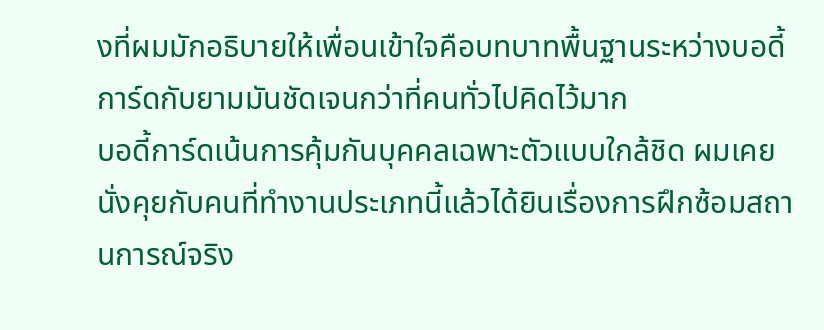งที่ผมมักอธิบายให้เพื่อนเข้าใจคือบทบาทพื้นฐานระหว่างบอดี้การ์ดกับยามมันชัดเจนกว่าที่คนทั่วไปคิดไว้มาก
บอดี้การ์ดเน้นการคุ้มกันบุคคลเฉพาะตัวแบบใกล้ชิด ผมเคยนั่งคุยกับคนที่ทำงานประเภทนี้แล้วได้ยินเรื่องการฝึกซ้อมสถานการณ์จริง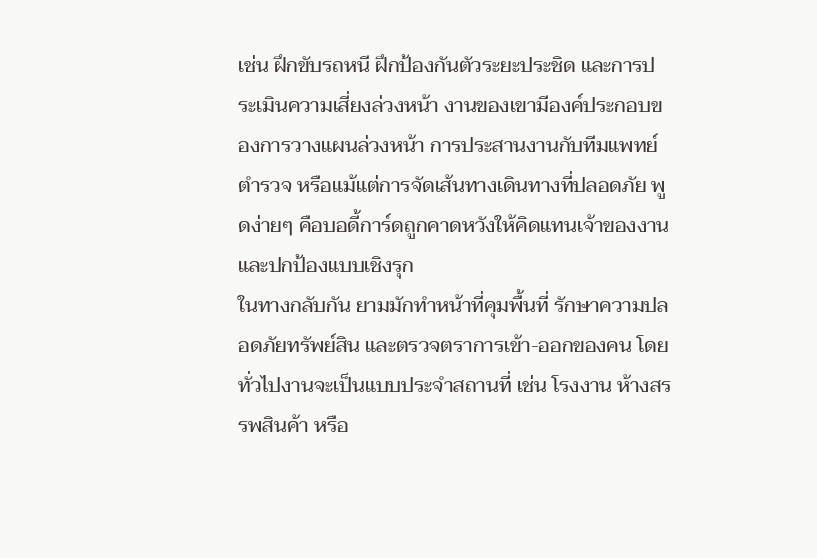เช่น ฝึกขับรถหนี ฝึกป้องกันตัวระยะประชิด และการประเมินความเสี่ยงล่วงหน้า งานของเขามีองค์ประกอบของการวางแผนล่วงหน้า การประสานงานกับทีมแพทย์ ตำรวจ หรือแม้แต่การจัดเส้นทางเดินทางที่ปลอดภัย พูดง่ายๆ คือบอดี้การ์ดถูกคาดหวังให้คิดแทนเจ้าของงานและปกป้องแบบเชิงรุก
ในทางกลับกัน ยามมักทำหน้าที่คุมพื้นที่ รักษาความปลอดภัยทรัพย์สิน และตรวจตราการเข้า-ออกของคน โดยทั่วไปงานจะเป็นแบบประจำสถานที่ เช่น โรงงาน ห้างสรรพสินค้า หรือ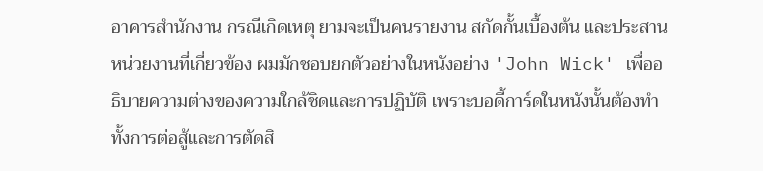อาคารสำนักงาน กรณีเกิดเหตุ ยามจะเป็นคนรายงาน สกัดกั้นเบื้องต้น และประสานหน่วยงานที่เกี่ยวข้อง ผมมักชอบยกตัวอย่างในหนังอย่าง 'John Wick' เพื่ออธิบายความต่างของความใกล้ชิดและการปฏิบัติ เพราะบอดี้การ์ดในหนังนั้นต้องทำทั้งการต่อสู้และการตัดสิ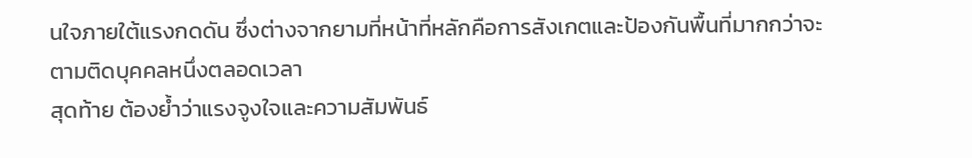นใจภายใต้แรงกดดัน ซึ่งต่างจากยามที่หน้าที่หลักคือการสังเกตและป้องกันพื้นที่มากกว่าจะตามติดบุคคลหนึ่งตลอดเวลา
สุดท้าย ต้องย้ำว่าแรงจูงใจและความสัมพันธ์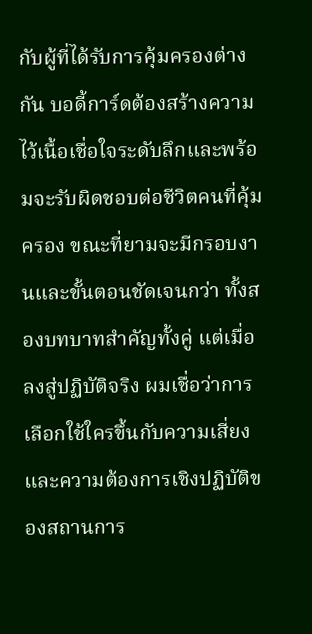กับผู้ที่ได้รับการคุ้มครองต่างกัน บอดี้การ์ดต้องสร้างความไว้เนื้อเชื่อใจระดับลึกและพร้อมจะรับผิดชอบต่อชีวิตคนที่คุ้มครอง ขณะที่ยามจะมีกรอบงานและขั้นตอนชัดเจนกว่า ทั้งสองบทบาทสำคัญทั้งคู่ แต่เมื่อลงสู่ปฏิบัติจริง ผมเชื่อว่าการเลือกใช้ใครขึ้นกับความเสี่ยงและความต้องการเชิงปฏิบัติของสถานการ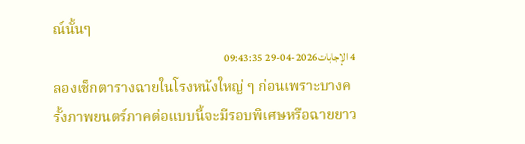ณ์นั้นๆ
4 الإجابات2026-04-29 09:43:35
ลองเช็กตารางฉายในโรงหนังใหญ่ ๆ ก่อนเพราะบางครั้งภาพยนตร์ภาคต่อแบบนี้จะมีรอบพิเศษหรือฉายยาว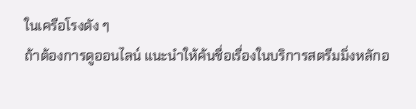ในเครือโรงดัง ๆ
ถ้าต้องการดูออนไลน์ แนะนำให้ค้นชื่อเรื่องในบริการสตรีมมิ่งหลักอ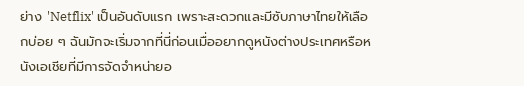ย่าง 'Netflix' เป็นอันดับแรก เพราะสะดวกและมีซับภาษาไทยให้เลือกบ่อย ๆ ฉันมักจะเริ่มจากที่นี่ก่อนเมื่ออยากดูหนังต่างประเทศหรือหนังเอเชียที่มีการจัดจำหน่ายอ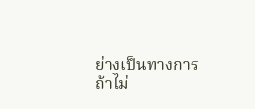ย่างเป็นทางการ
ถ้าไม่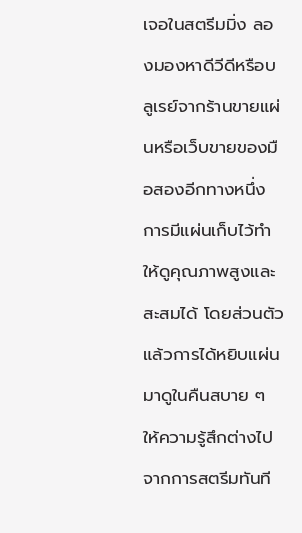เจอในสตรีมมิ่ง ลองมองหาดีวีดีหรือบลูเรย์จากร้านขายแผ่นหรือเว็บขายของมือสองอีกทางหนึ่ง การมีแผ่นเก็บไว้ทำให้ดูคุณภาพสูงและสะสมได้ โดยส่วนตัวแล้วการได้หยิบแผ่นมาดูในคืนสบาย ๆ ให้ความรู้สึกต่างไปจากการสตรีมทันที